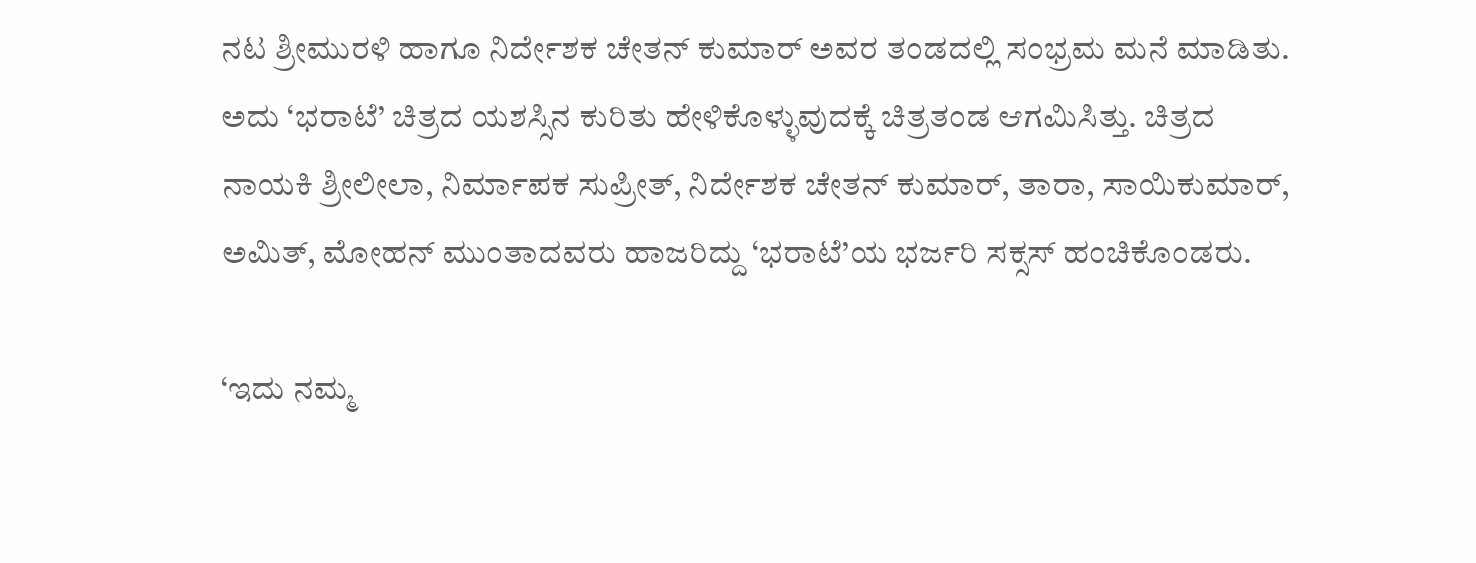ನಟ ಶ್ರೀಮುರಳಿ ಹಾಗೂ ನಿರ್ದೇಶಕ ಚೇತನ್‌ ಕುಮಾರ್‌ ಅವರ ತಂಡದಲ್ಲಿ ಸಂಭ್ರಮ ಮನೆ ಮಾಡಿತು. ಅದು ‘ಭರಾಟೆ’ ಚಿತ್ರದ ಯಶಸ್ಸಿನ ಕುರಿತು ಹೇಳಿಕೊಳ್ಳುವುದಕ್ಕೆ ಚಿತ್ರತಂಡ ಆಗಮಿಸಿತ್ತು. ಚಿತ್ರದ ನಾಯಕಿ ಶ್ರೀಲೀಲಾ, ನಿರ್ಮಾಪಕ ಸುಪ್ರೀತ್‌, ನಿರ್ದೇಶಕ ಚೇತನ್‌ ಕುಮಾರ್‌, ತಾರಾ, ಸಾಯಿಕುಮಾರ್‌, ಅಮಿತ್‌, ಮೋಹನ್‌ ಮುಂತಾದವರು ಹಾಜರಿದ್ದು ‘ಭರಾಟೆ’ಯ ಭರ್ಜರಿ ಸಕ್ಸಸ್‌ ಹಂಚಿಕೊಂಡರು.

‘ಇದು ನಮ್ಮ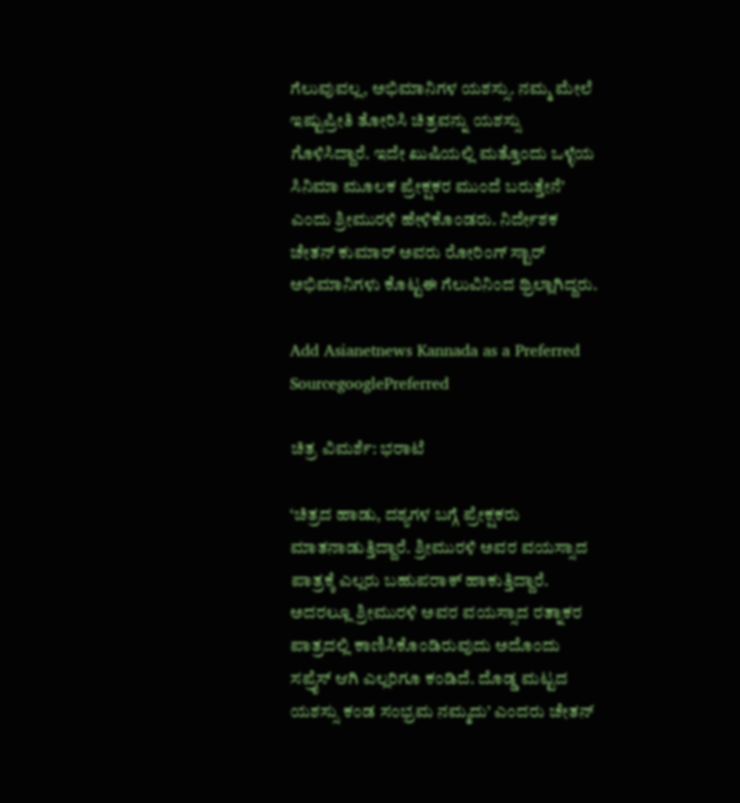ಗೆಲುವುವಲ್ಲ, ಅಭಿಮಾನಿಗಳ ಯಶಸ್ಸು. ನಮ್ಮ ಮೇಲೆ ಇಷ್ಟುಪ್ರೀತಿ ತೋರಿಸಿ ಚಿತ್ರವನ್ನು ಯಶಸ್ಸು ಗೊಳಿಸಿದ್ದಾರೆ. ಇದೇ ಖುಷಿಯಲ್ಲಿ ಮತ್ತೊಂದು ಒಳ್ಳೆಯ ಸಿನಿಮಾ ಮೂಲಕ ಪ್ರೇಕ್ಷಕರ ಮುಂದೆ ಬರುತ್ತೇನೆ’ ಎಂದು ಶ್ರೀಮುರಳಿ ಹೇಳಿಕೊಂಡರು. ನಿರ್ದೇಶಕ ಚೇತನ್‌ ಕುಮಾರ್‌ ಅವರು ರೋರಿಂಗ್‌ ಸ್ಟಾರ್‌ ಅಭಿಮಾನಿಗಳು ಕೊಟ್ಟಈ ಗೆಲುವಿನಿಂದ ಥ್ರಿಲ್ಲಾಗಿದ್ದರು.

Add Asianetnews Kannada as a Preferred SourcegooglePreferred

ಚಿತ್ರ ವಿಮರ್ಶೆ: ಭರಾಟೆ

‘ಚಿತ್ರದ ಹಾಡು, ದಶ್ಯಗಳ ಬಗ್ಗೆ ಪ್ರೇಕ್ಷಕರು ಮಾತನಾಡುತ್ತಿದ್ದಾರೆ. ಶ್ರೀಮುರಳಿ ಅವರ ವಯಸ್ಸಾದ ಪಾತ್ರಕ್ಕೆ ಎಲ್ಲರು ಬಹುಪರಾಕ್‌ ಹಾಕುತ್ತಿದ್ದಾರೆ. ಅದರಲ್ಲೂ ಶ್ರೀಮುರಳಿ ಅವರ ವಯಸ್ಸಾದ ರತ್ನಾಕರ ಪಾತ್ರದಲ್ಲಿ ಕಾಣಿಸಿಕೊಂಡಿರುವುದು ಅದೊಂದು ಸಪ್ರೈಸ್‌ ಆಗಿ ಎಲ್ಲರಿಗೂ ಕಂಡಿದೆ. ದೊಡ್ಡ ಮಟ್ಟದ ಯಶಸ್ಸು ಕಂಡ ಸಂಭ್ರಮ ನಮ್ಮದು’ ಎಂದರು ಚೇತನ್‌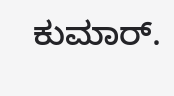ಕುಮಾರ್‌.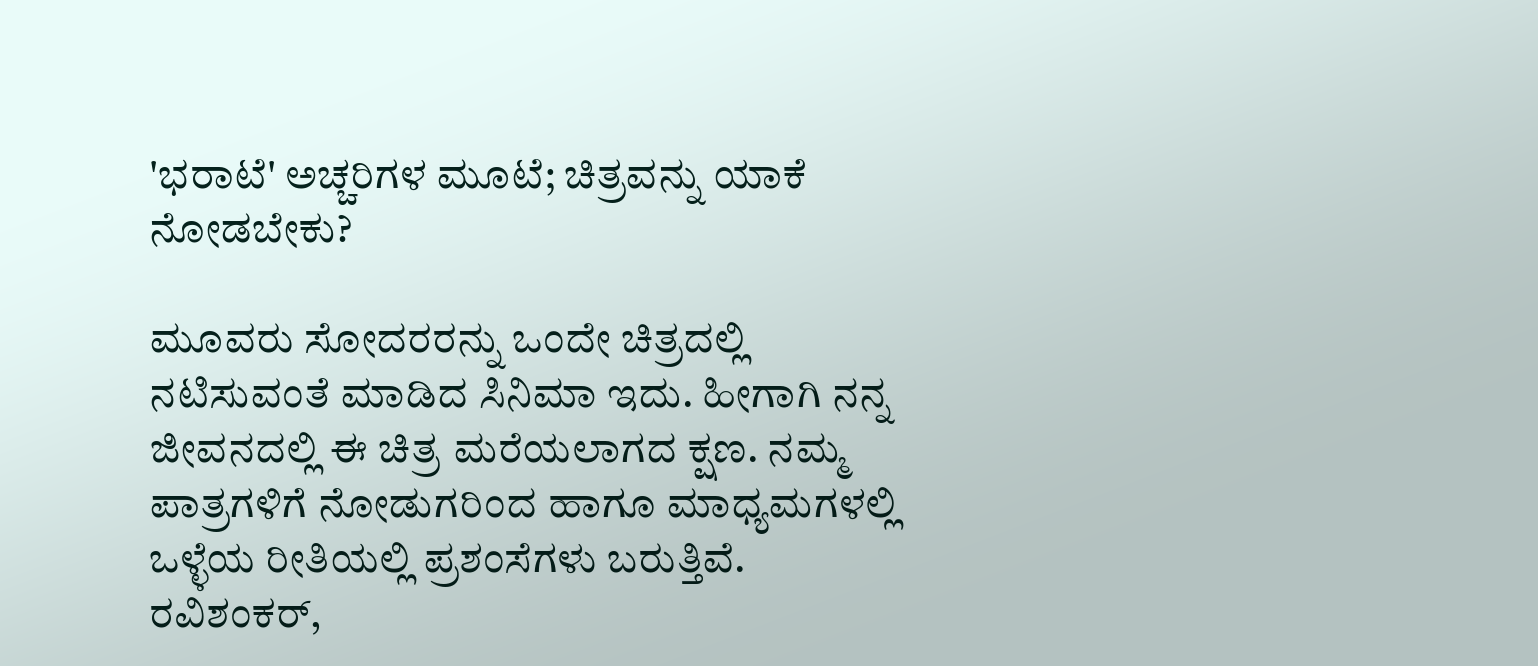'ಭರಾಟೆ' ಅಚ್ಚರಿಗಳ ಮೂಟೆ; ಚಿತ್ರವನ್ನು ಯಾಕೆ ನೋಡಬೇಕು?

ಮೂವರು ಸೋದರರನ್ನು ಒಂದೇ ಚಿತ್ರದಲ್ಲಿ ನಟಿಸುವಂತೆ ಮಾಡಿದ ಸಿನಿಮಾ ಇದು. ಹೀಗಾಗಿ ನನ್ನ ಜೀವನದಲ್ಲಿ ಈ ಚಿತ್ರ ಮರೆಯಲಾಗದ ಕ್ಷಣ. ನಮ್ಮ ಪಾತ್ರಗಳಿಗೆ ನೋಡುಗರಿಂದ ಹಾಗೂ ಮಾಧ್ಯಮಗಳಲ್ಲಿ ಒಳ್ಳೆಯ ರೀತಿಯಲ್ಲಿ ಪ್ರಶಂಸೆಗಳು ಬರುತ್ತಿವೆ. ರವಿಶಂಕರ್‌,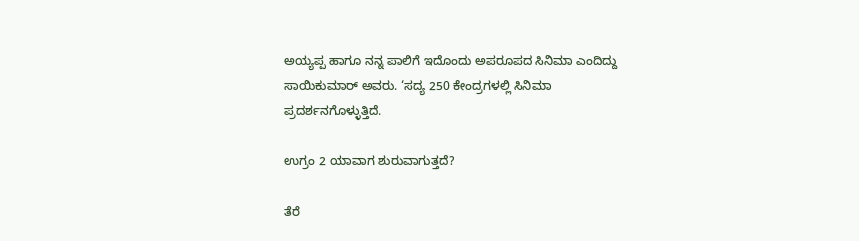ಅಯ್ಯಪ್ಪ ಹಾಗೂ ನನ್ನ ಪಾಲಿಗೆ ಇದೊಂದು ಅಪರೂಪದ ಸಿನಿಮಾ ಎಂದಿದ್ದು ಸಾಯಿಕುಮಾರ್‌ ಅವರು. ‘ಸದ್ಯ 250 ಕೇಂದ್ರಗಳಲ್ಲಿ ಸಿನಿಮಾ ಪ್ರದರ್ಶನಗೊಳ್ಳುತ್ತಿದೆ.

ಉಗ್ರಂ 2 ಯಾವಾಗ ಶುರುವಾಗುತ್ತದೆ?

ತೆರೆ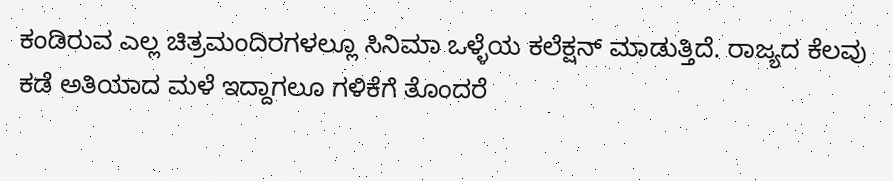ಕಂಡಿರುವ ಎಲ್ಲ ಚಿತ್ರಮಂದಿರಗಳಲ್ಲೂ ಸಿನಿಮಾ ಒಳ್ಳೆಯ ಕಲೆಕ್ಷನ್‌ ಮಾಡುತ್ತಿದೆ. ರಾಜ್ಯದ ಕೆಲವು ಕಡೆ ಅತಿಯಾದ ಮಳೆ ಇದ್ದಾಗಲೂ ಗಳಿಕೆಗೆ ತೊಂದರೆ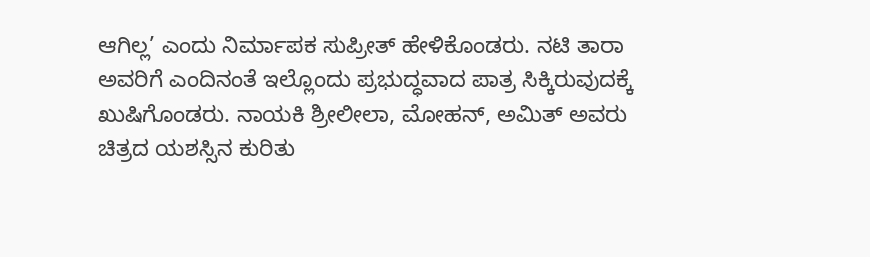ಆಗಿಲ್ಲ’ ಎಂದು ನಿರ್ಮಾಪಕ ಸುಪ್ರೀತ್‌ ಹೇಳಿಕೊಂಡರು. ನಟಿ ತಾರಾ ಅವರಿಗೆ ಎಂದಿನಂತೆ ಇಲ್ಲೊಂದು ಪ್ರಭುದ್ಧವಾದ ಪಾತ್ರ ಸಿಕ್ಕಿರುವುದಕ್ಕೆ ಖುಷಿಗೊಂಡರು. ನಾಯಕಿ ಶ್ರೀಲೀಲಾ, ಮೋಹನ್‌, ಅಮಿತ್‌ ಅವರು ಚಿತ್ರದ ಯಶಸ್ಸಿನ ಕುರಿತು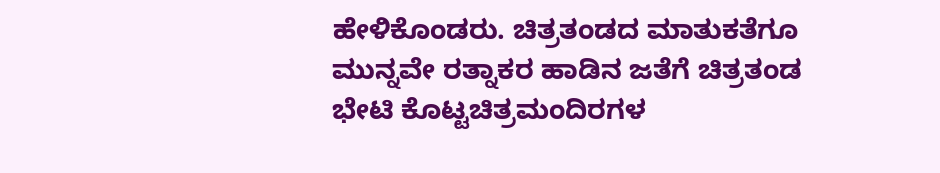ಹೇಳಿಕೊಂಡರು. ಚಿತ್ರತಂಡದ ಮಾತುಕತೆಗೂ ಮುನ್ನವೇ ರತ್ನಾಕರ ಹಾಡಿನ ಜತೆಗೆ ಚಿತ್ರತಂಡ ಭೇಟಿ ಕೊಟ್ಟಚಿತ್ರಮಂದಿರಗಳ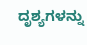ದೃಶ್ಯಗಳನ್ನು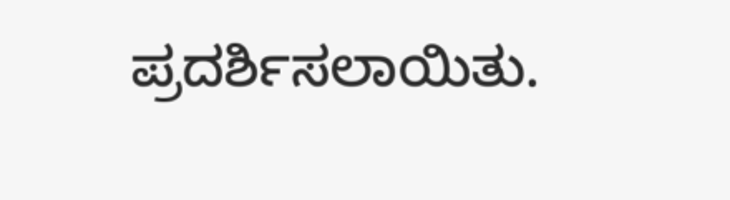ಪ್ರದರ್ಶಿಸಲಾಯಿತು.